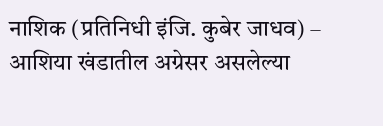नाशिक (प्रतिनिधी इंजि. कुबेर जाधव) – आशिया खंडातील अग्रेसर असलेल्या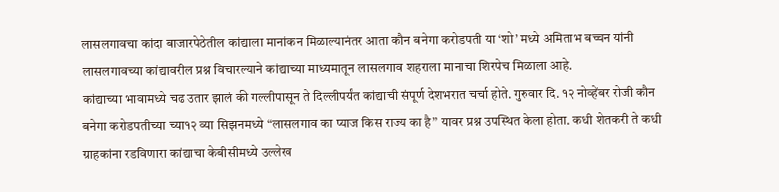लासलगावचा कांदा बाजारपेठेतील कांद्याला मानांकन मिळाल्यानंतर आता कौन बनेगा करोडपती या ‘शो’ मध्ये अमिताभ बच्चन यांनी लासलगावच्या कांद्यावरील प्रश्न विचारल्याने कांद्याच्या माध्यमातून लासलगाव शहराला मानाचा शिरपेच मिळाला आहे.
कांद्याच्या भावामध्ये चढ उतार झालं की गल्लीपासून ते दिल्लीपर्यंत कांद्याची संपूर्ण देशभरात चर्चा होते. गुरुवार दि. १२ नोव्हेंबर रोजी कौन बनेगा करोडपतीच्या च्या१२ व्या सिझनमध्ये “लासलगाव का प्याज किस राज्य का है” यावर प्रश्न उपस्थित केला होता. कधी शेतकरी ते कधी ग्राहकांना रडविणारा कांद्याचा केबीसीमध्ये उल्लेख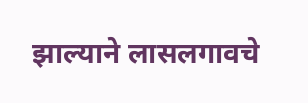झाल्याने लासलगावचे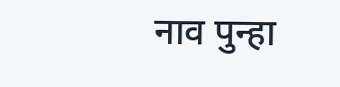नाव पुन्हा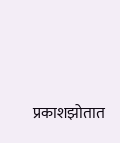प्रकाशझोतात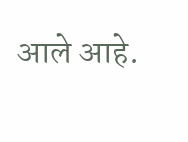आले आहे.